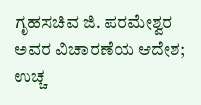ಗೃಹಸಚಿವ ಜಿ. ಪರಮೇಶ್ವರ ಅವರ ವಿಚಾರಣೆಯ ಆದೇಶ; ಉಚ್ಚ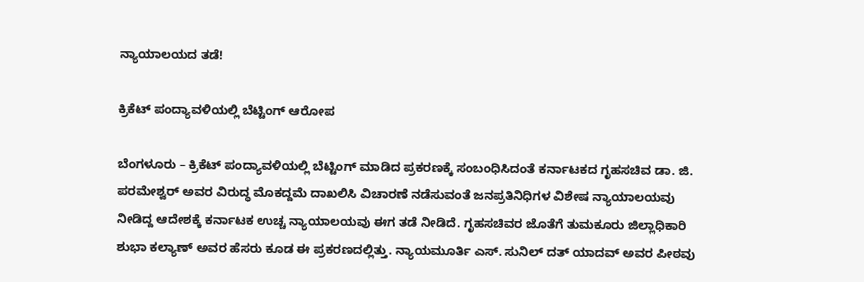ನ್ಯಾಯಾಲಯದ ತಡೆ!

ಕ್ರಿಕೆಟ್ ಪಂದ್ಯಾವಳಿಯಲ್ಲಿ ಬೆಟ್ಟಿಂಗ್ ಆರೋಪ

ಬೆಂಗಳೂರು – ಕ್ರಿಕೆಟ್ ಪಂದ್ಯಾವಳಿಯಲ್ಲಿ ಬೆಟ್ಟಿಂಗ್ ಮಾಡಿದ ಪ್ರಕರಣಕ್ಕೆ ಸಂಬಂಧಿಸಿದಂತೆ ಕರ್ನಾಟಕದ ಗೃಹಸಚಿವ ಡಾ. ಜಿ. ಪರಮೇಶ್ವರ್ ಅವರ ವಿರುದ್ಧ ಮೊಕದ್ದಮೆ ದಾಖಲಿಸಿ ವಿಚಾರಣೆ ನಡೆಸುವಂತೆ ಜನಪ್ರತಿನಿಧಿಗಳ ವಿಶೇಷ ನ್ಯಾಯಾಲಯವು ನೀಡಿದ್ದ ಆದೇಶಕ್ಕೆ ಕರ್ನಾಟಕ ಉಚ್ಚ ನ್ಯಾಯಾಲಯವು ಈಗ ತಡೆ ನೀಡಿದೆ. ಗೃಹಸಚಿವರ ಜೊತೆಗೆ ತುಮಕೂರು ಜಿಲ್ಲಾಧಿಕಾರಿ ಶುಭಾ ಕಲ್ಯಾಣ್ ಅವರ ಹೆಸರು ಕೂಡ ಈ ಪ್ರಕರಣದಲ್ಲಿತ್ತು. ನ್ಯಾಯಮೂರ್ತಿ ಎಸ್. ಸುನಿಲ್ ದತ್ ಯಾದವ್ ಅವರ ಪೀಠವು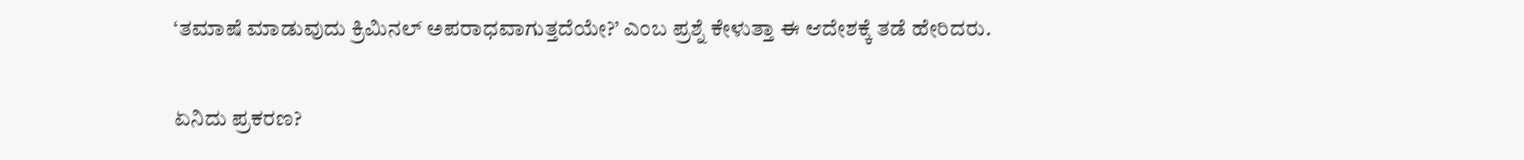‘ತಮಾಷೆ ಮಾಡುವುದು ಕ್ರಿಮಿನಲ್ ಅಪರಾಧವಾಗುತ್ತದೆಯೇ?’ ಎಂಬ ಪ್ರಶ್ನೆ ಕೇಳುತ್ತಾ ಈ ಆದೇಶಕ್ಕೆ ತಡೆ ಹೇರಿದರು.

ಏನಿದು ಪ್ರಕರಣ?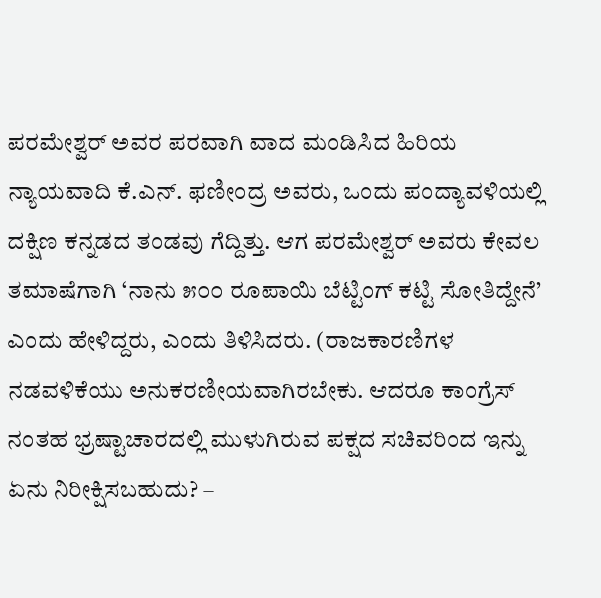ಪರಮೇಶ್ವರ್ ಅವರ ಪರವಾಗಿ ವಾದ ಮಂಡಿಸಿದ ಹಿರಿಯ ನ್ಯಾಯವಾದಿ ಕೆ.ಎನ್. ಫಣೀಂದ್ರ ಅವರು, ಒಂದು ಪಂದ್ಯಾವಳಿಯಲ್ಲಿ ದಕ್ಷಿಣ ಕನ್ನಡದ ತಂಡವು ಗೆದ್ದಿತ್ತು. ಆಗ ಪರಮೇಶ್ವರ್ ಅವರು ಕೇವಲ ತಮಾಷೆಗಾಗಿ ‘ನಾನು ೫೦೦ ರೂಪಾಯಿ ಬೆಟ್ಟಿಂಗ್ ಕಟ್ಟಿ ಸೋತಿದ್ದೇನೆ’ ಎಂದು ಹೇಳಿದ್ದರು, ಎಂದು ತಿಳಿಸಿದರು. (ರಾಜಕಾರಣಿಗಳ ನಡವಳಿಕೆಯು ಅನುಕರಣೀಯವಾಗಿರಬೇಕು. ಆದರೂ ಕಾಂಗ್ರೆಸ್‌ ನಂತಹ ಭ್ರಷ್ಟಾಚಾರದಲ್ಲಿ ಮುಳುಗಿರುವ ಪಕ್ಷದ ಸಚಿವರಿಂದ ಇನ್ನು ಏನು ನಿರೀಕ್ಷಿಸಬಹುದು? –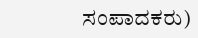ಸಂಪಾದಕರು)